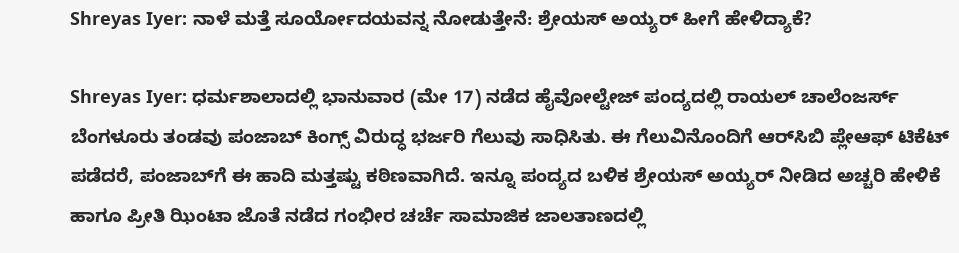Shreyas Iyer: ನಾಳೆ ಮತ್ತೆ ಸೂರ್ಯೋದಯವನ್ನ ನೋಡುತ್ತೇನೆ: ಶ್ರೇಯಸ್‌ ಅಯ್ಯರ್ ಹೀಗೆ ಹೇಳಿದ್ಯಾಕೆ?

Shreyas Iyer: ಧರ್ಮಶಾಲಾದಲ್ಲಿ ಭಾನುವಾರ (ಮೇ 17) ನಡೆದ ಹೈವೋಲ್ಟೇಜ್ ಪಂದ್ಯದಲ್ಲಿ ರಾಯಲ್‌ ಚಾಲೆಂಜರ್ಸ್‌ ಬೆಂಗಳೂರು ತಂಡವು ಪಂಜಾಬ್‌ ಕಿಂಗ್ಸ್‌ ವಿರುದ್ಧ ಭರ್ಜರಿ ಗೆಲುವು ಸಾಧಿಸಿತು. ಈ ಗೆಲುವಿನೊಂದಿಗೆ ಆರ್‌ಸಿಬಿ ಪ್ಲೇಆಫ್ ಟಿಕೆಟ್ ಪಡೆದರೆ, ಪಂಜಾಬ್‌ಗೆ ಈ ಹಾದಿ ಮತ್ತಷ್ಟು ಕಠಿಣವಾಗಿದೆ. ಇನ್ನೂ ಪಂದ್ಯದ ಬಳಿಕ ಶ್ರೇಯಸ್‌ ಅಯ್ಯರ್ ನೀಡಿದ ಅಚ್ಚರಿ ಹೇಳಿಕೆ ಹಾಗೂ ಪ್ರೀತಿ ಝಿಂಟಾ ಜೊತೆ ನಡೆದ ಗಂಭೀರ ಚರ್ಚೆ ಸಾಮಾಜಿಕ ಜಾಲತಾಣದಲ್ಲಿ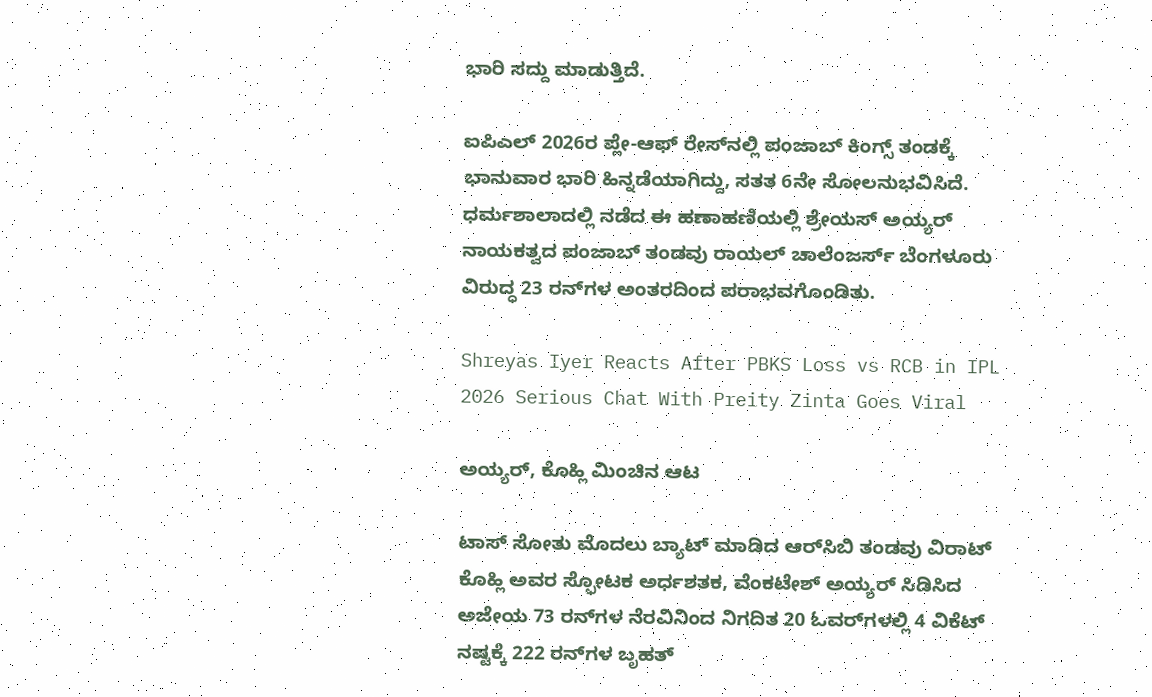ಭಾರಿ ಸದ್ದು ಮಾಡುತ್ತಿದೆ.

ಐಪಿಎಲ್ 2026ರ ಪ್ಲೇ-ಆಫ್ ರೇಸ್‌ನಲ್ಲಿ ಪಂಜಾಬ್ ಕಿಂಗ್ಸ್ ತಂಡಕ್ಕೆ ಭಾನುವಾರ ಭಾರಿ ಹಿನ್ನಡೆಯಾಗಿದ್ದು, ಸತತ 6ನೇ ಸೋಲನುಭವಿಸಿದೆ. ಧರ್ಮಶಾಲಾದಲ್ಲಿ ನಡೆದ ಈ ಹಣಾಹಣಿಯಲ್ಲಿ ಶ್ರೇಯಸ್ ಅಯ್ಯರ್ ನಾಯಕತ್ವದ ಪಂಜಾಬ್ ತಂಡವು ರಾಯಲ್ ಚಾಲೆಂಜರ್ಸ್ ಬೆಂಗಳೂರು ವಿರುದ್ಧ 23 ರನ್‌ಗಳ ಅಂತರದಿಂದ ಪರಾಭವಗೊಂಡಿತು.

Shreyas Iyer Reacts After PBKS Loss vs RCB in IPL 2026 Serious Chat With Preity Zinta Goes Viral

ಅಯ್ಯರ್, ಕೊಹ್ಲಿ ಮಿಂಚಿನ ಆಟ

ಟಾಸ್‌ ಸೋತು ಮೊದಲು ಬ್ಯಾಟ್ ಮಾಡಿದ ಆರ್‌ಸಿಬಿ ತಂಡವು ವಿರಾಟ್ ಕೊಹ್ಲಿ ಅವರ ಸ್ಫೋಟಕ ಅರ್ಧಶತಕ, ವೆಂಕಟೇಶ್ ಅಯ್ಯರ್ ಸಿಡಿಸಿದ ಅಜೇಯ 73 ರನ್‌ಗಳ ನೆರವಿನಿಂದ ನಿಗದಿತ 20 ಓವರ್‌ಗಳಲ್ಲಿ 4 ವಿಕೆಟ್ ನಷ್ಟಕ್ಕೆ 222 ರನ್‌ಗಳ ಬೃಹತ್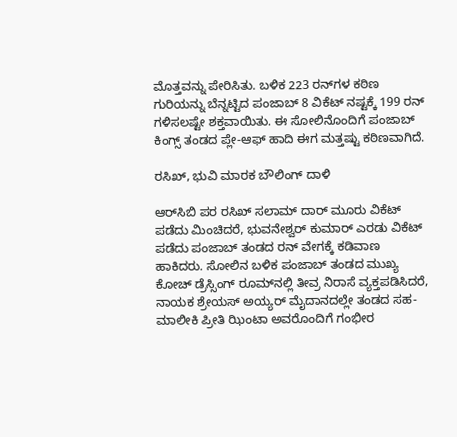ಮೊತ್ತವನ್ನು ಪೇರಿಸಿತು. ಬಳಿಕ 223 ರನ್‌ಗಳ ಕಠಿಣ ಗುರಿಯನ್ನು ಬೆನ್ನಟ್ಟಿದ ಪಂಜಾಬ್ 8 ವಿಕೆಟ್ ನಷ್ಟಕ್ಕೆ 199 ರನ್ ಗಳಿಸಲಷ್ಟೇ ಶಕ್ತವಾಯಿತು. ಈ ಸೋಲಿನೊಂದಿಗೆ ಪಂಜಾಬ್ ಕಿಂಗ್ಸ್ ತಂಡದ ಪ್ಲೇ-ಆಫ್ ಹಾದಿ ಈಗ ಮತ್ತಷ್ಟು ಕಠಿಣವಾಗಿದೆ.

ರಸಿಖ್, ಭುವಿ ಮಾರಕ ಬೌಲಿಂಗ್ ದಾಳಿ

ಆರ್‌ಸಿಬಿ ಪರ ರಸಿಖ್ ಸಲಾಮ್ ದಾರ್ ಮೂರು ವಿಕೆಟ್ ಪಡೆದು ಮಿಂಚಿದರೆ, ಭುವನೇಶ್ವರ್ ಕುಮಾರ್ ಎರಡು ವಿಕೆಟ್ ಪಡೆದು ಪಂಜಾಬ್ ತಂಡದ ರನ್‌ ವೇಗಕ್ಕೆ ಕಡಿವಾಣ ಹಾಕಿದರು. ಸೋಲಿನ ಬಳಿಕ ಪಂಜಾಬ್ ತಂಡದ ಮುಖ್ಯ ಕೋಚ್ ಡ್ರೆಸ್ಸಿಂಗ್ ರೂಮ್‌ನಲ್ಲಿ ತೀವ್ರ ನಿರಾಸೆ ವ್ಯಕ್ತಪಡಿಸಿದರೆ, ನಾಯಕ ಶ್ರೇಯಸ್ ಅಯ್ಯರ್ ಮೈದಾನದಲ್ಲೇ ತಂಡದ ಸಹ-ಮಾಲೀಕಿ ಪ್ರೀತಿ ಝಿಂಟಾ ಅವರೊಂದಿಗೆ ಗಂಭೀರ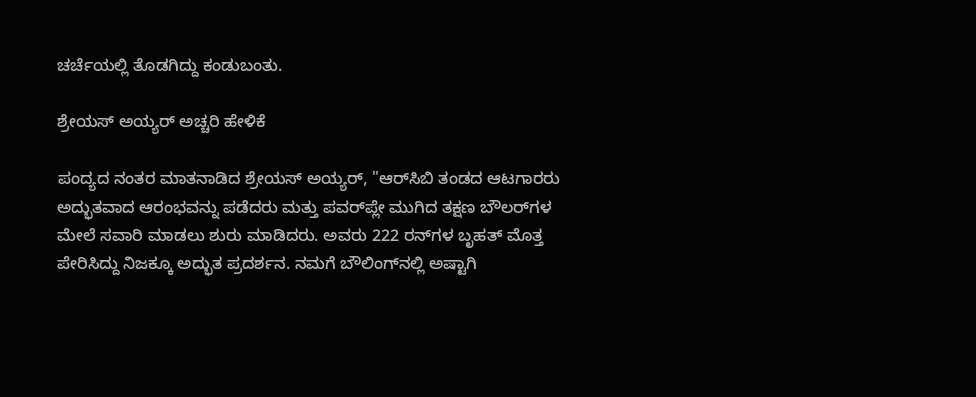ಚರ್ಚೆಯಲ್ಲಿ ತೊಡಗಿದ್ದು ಕಂಡುಬಂತು.

ಶ್ರೇಯಸ್ ಅಯ್ಯರ್ ಅಚ್ಚರಿ ಹೇಳಿಕೆ

ಪಂದ್ಯದ ನಂತರ ಮಾತನಾಡಿದ ಶ್ರೇಯಸ್ ಅಯ್ಯರ್, "ಆರ್‌ಸಿಬಿ ತಂಡದ ಆಟಗಾರರು ಅದ್ಭುತವಾದ ಆರಂಭವನ್ನು ಪಡೆದರು ಮತ್ತು ಪವರ್‌ಪ್ಲೇ ಮುಗಿದ ತಕ್ಷಣ ಬೌಲರ್‌ಗಳ ಮೇಲೆ ಸವಾರಿ ಮಾಡಲು ಶುರು ಮಾಡಿದರು. ಅವರು 222 ರನ್‌ಗಳ ಬೃಹತ್ ಮೊತ್ತ ಪೇರಿಸಿದ್ದು ನಿಜಕ್ಕೂ ಅದ್ಭುತ ಪ್ರದರ್ಶನ. ನಮಗೆ ಬೌಲಿಂಗ್‌ನಲ್ಲಿ ಅಷ್ಟಾಗಿ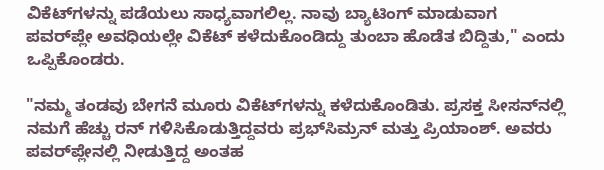ವಿಕೆಟ್‌ಗಳನ್ನು ಪಡೆಯಲು ಸಾಧ್ಯವಾಗಲಿಲ್ಲ. ನಾವು ಬ್ಯಾಟಿಂಗ್ ಮಾಡುವಾಗ ಪವರ್‌ಪ್ಲೇ ಅವಧಿಯಲ್ಲೇ ವಿಕೆಟ್‌ ಕಳೆದುಕೊಂಡಿದ್ದು ತುಂಬಾ ಹೊಡೆತ ಬಿದ್ದಿತು," ಎಂದು ಒಪ್ಪಿಕೊಂಡರು.

"ನಮ್ಮ ತಂಡವು ಬೇಗನೆ ಮೂರು ವಿಕೆಟ್‌ಗಳನ್ನು ಕಳೆದುಕೊಂಡಿತು. ಪ್ರಸಕ್ತ ಸೀಸನ್‌ನಲ್ಲಿ ನಮಗೆ ಹೆಚ್ಚು ರನ್ ಗಳಿಸಿಕೊಡುತ್ತಿದ್ದವರು ಪ್ರಭ್‌ಸಿಮ್ರನ್ ಮತ್ತು ಪ್ರಿಯಾಂಶ್. ಅವರು ಪವರ್‌ಪ್ಲೇನಲ್ಲಿ ನೀಡುತ್ತಿದ್ದ ಅಂತಹ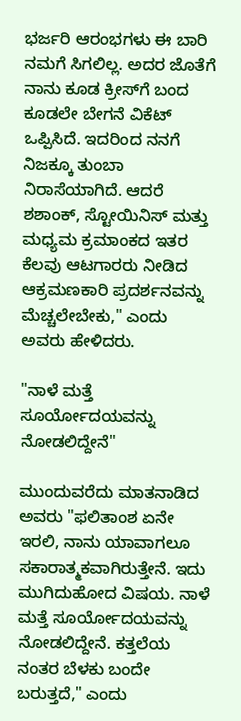ಭರ್ಜರಿ ಆರಂಭಗಳು ಈ ಬಾರಿ ನಮಗೆ ಸಿಗಲಿಲ್ಲ. ಅದರ ಜೊತೆಗೆ ನಾನು ಕೂಡ ಕ್ರೀಸ್‌ಗೆ ಬಂದ ಕೂಡಲೇ ಬೇಗನೆ ವಿಕೆಟ್‌ ಒಪ್ಪಿಸಿದೆ. ಇದರಿಂದ ನನಗೆ ನಿಜಕ್ಕೂ ತುಂಬಾ ನಿರಾಸೆಯಾಗಿದೆ. ಆದರೆ ಶಶಾಂಕ್, ಸ್ಟೋಯಿನಿಸ್ ಮತ್ತು ಮಧ್ಯಮ ಕ್ರಮಾಂಕದ ಇತರ ಕೆಲವು ಆಟಗಾರರು ನೀಡಿದ ಆಕ್ರಮಣಕಾರಿ ಪ್ರದರ್ಶನವನ್ನು ಮೆಚ್ಚಲೇಬೇಕು," ಎಂದು ಅವರು ಹೇಳಿದರು.

"ನಾಳೆ ಮತ್ತೆ ಸೂರ್ಯೋದಯವನ್ನು ನೋಡಲಿದ್ದೇನೆ"

ಮುಂದುವರೆದು ಮಾತನಾಡಿದ ಅವರು "ಫಲಿತಾಂಶ ಏನೇ ಇರಲಿ, ನಾನು ಯಾವಾಗಲೂ ಸಕಾರಾತ್ಮಕವಾಗಿರುತ್ತೇನೆ. ಇದು ಮುಗಿದುಹೋದ ವಿಷಯ. ನಾಳೆ ಮತ್ತೆ ಸೂರ್ಯೋದಯವನ್ನು ನೋಡಲಿದ್ದೇನೆ. ಕತ್ತಲೆಯ ನಂತರ ಬೆಳಕು ಬಂದೇ ಬರುತ್ತದೆ," ಎಂದು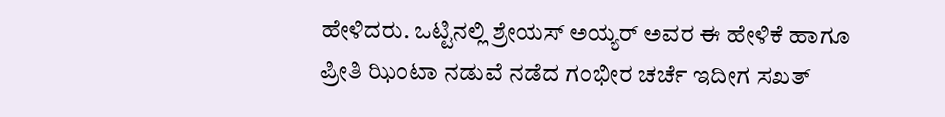ಹೇಳಿದರು. ಒಟ್ಟಿನಲ್ಲಿ ಶ್ರೇಯಸ್‌ ಅಯ್ಯರ್ ಅವರ ಈ ಹೇಳಿಕೆ ಹಾಗೂ ಪ್ರೀತಿ ಝಿಂಟಾ ನಡುವೆ ನಡೆದ ಗಂಭೀರ ಚರ್ಚೆ ಇದೀಗ ಸಖತ್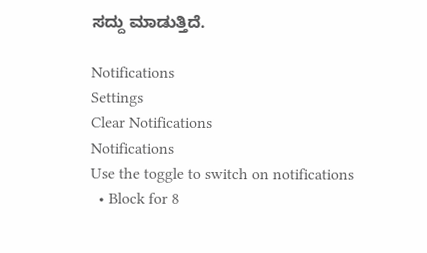ಸದ್ದು ಮಾಡುತ್ತಿದೆ.

Notifications
Settings
Clear Notifications
Notifications
Use the toggle to switch on notifications
  • Block for 8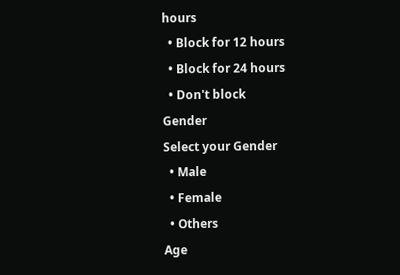hours
  • Block for 12 hours
  • Block for 24 hours
  • Don't block
Gender
Select your Gender
  • Male
  • Female
  • Others
Age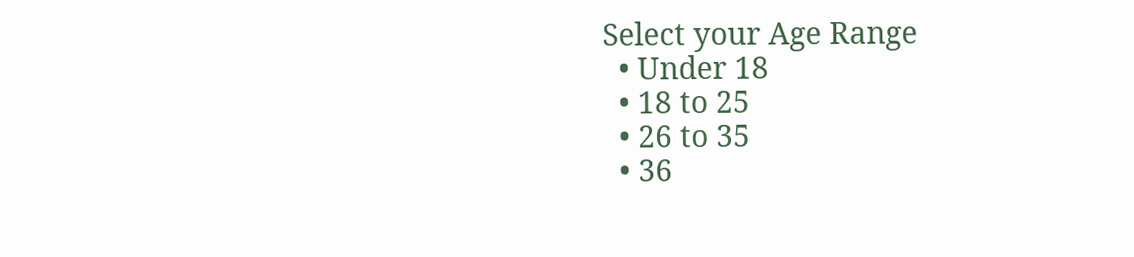Select your Age Range
  • Under 18
  • 18 to 25
  • 26 to 35
  • 36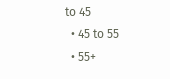to 45
  • 45 to 55
  • 55+